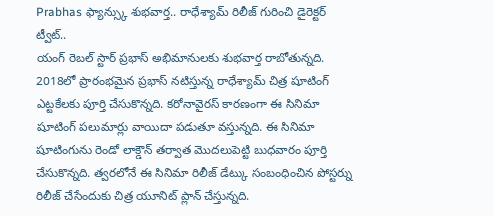Prabhas ఫ్యాన్స్కు శుభవార్త.. రాధేశ్యామ్ రిలీజ్ గురించి డైరెక్టర్ ట్వీట్..
యంగ్ రెబల్ స్టార్ ప్రభాస్ అభిమానులకు శుభవార్త రాబోతున్నది. 2018లో ప్రారంభమైన ప్రభాస్ నటిస్తున్న రాధేశ్యామ్ చిత్ర షూటింగ్ ఎట్టకేలకు పూర్తి చేసుకొన్నది. కరోనావైరస్ కారణంగా ఈ సినిమా షూటింగ్ పలుమార్లు వాయిదా పడుతూ వస్తున్నది. ఈ సినిమా షూటింగును రెండో లాక్డౌన్ తర్వాత మొదలుపెట్టి బుధవారం పూర్తి చేసుకొన్నది. త్వరలోనే ఈ సినిమా రిలీజ్ డేట్కు సంబంధించిన పోస్టర్ను రిలీజ్ చేసేందుకు చిత్ర యూనిట్ ప్లాన్ చేస్తున్నది.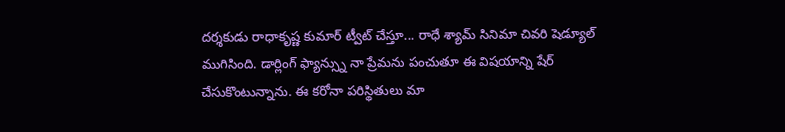దర్శకుడు రాధాకృష్ణ కుమార్ ట్వీట్ చేస్తూ... రాధే శ్యామ్ సినిమా చివరి షెడ్యూల్ ముగిసింది. డార్లింగ్ ఫ్యాన్స్ను నా ప్రేమను పంచుతూ ఈ విషయాన్ని షేర్ చేసుకొంటున్నాను. ఈ కరోనా పరిస్థితులు మా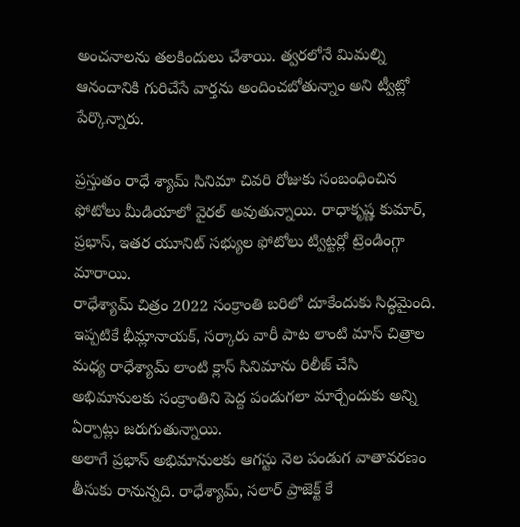అంచనాలను తలకిందులు చేశాయి. త్వరలోనే మిమల్ని ఆనందానికి గురిచేసే వార్తను అందించబోతున్నాం అని ట్వీట్లో పేర్కొన్నారు.

ప్రస్తుతం రాధే శ్యామ్ సినిమా చివరి రోజుకు సంబంధించిన ఫోటోలు మీడియాలో వైరల్ అవుతున్నాయి. రాధాకృష్ణ కుమార్, ప్రభాస్, ఇతర యూనిట్ సభ్యుల ఫోటోలు ట్విట్టర్లో ట్రెండింగ్గా మారాయి.
రాధేశ్యామ్ చిత్రం 2022 సంక్రాంతి బరిలో దూకేందుకు సిద్ధమైంది. ఇప్పటికే భీమ్లానాయక్, సర్కారు వారీ పాట లాంటి మాస్ చిత్రాల మధ్య రాధేశ్యామ్ లాంటి క్లాస్ సినిమాను రిలీజ్ చేసి అభిమానులకు సంక్రాంతిని పెద్ద పండుగలా మార్చేందుకు అన్ని ఏర్పాట్లు జరుగుతున్నాయి.
అలాగే ప్రభాస్ అభిమానులకు ఆగస్టు నెల పండుగ వాతావరణం తీసుకు రానున్నది. రాధేశ్యామ్, సలార్ ప్రాజెక్ట్ కే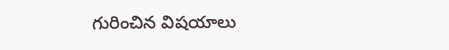గురించిన విషయాలు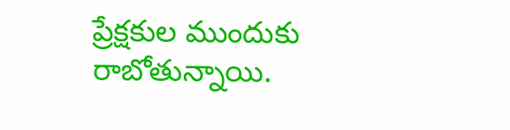ప్రేక్షకుల ముందుకు రాబోతున్నాయి.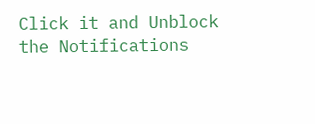Click it and Unblock the Notifications